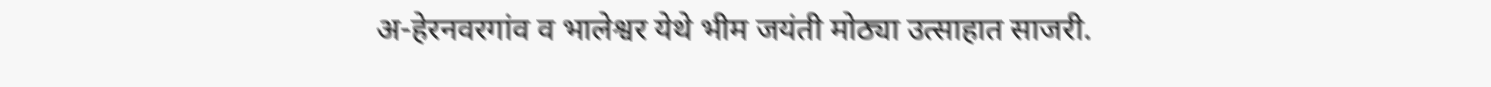अ-हेरनवरगांव व भालेश्वर येथे भीम जयंती मोठ्या उत्साहात साजरी.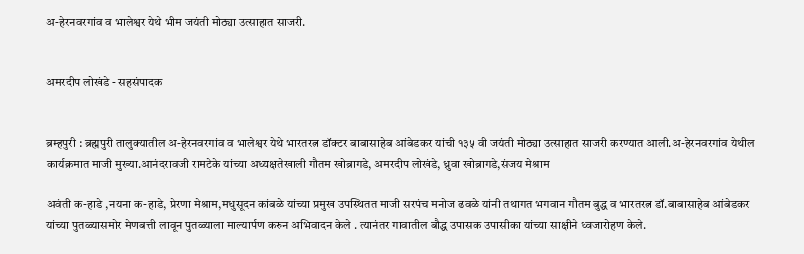अ-हेरनवरगांव व भालेश्वर येथे भीम जयंती मोठ्या उत्साहात साजरी.


अमरदीप लोखंडे - सहसंपादक


ब्रम्हपुरी : ब्रह्मपुरी तालुक्यातील अ-हेरनवरगांव व भालेश्वर येथे भारतरत्न डॉक्टर बाबासाहेब आंबेडकर यांची १३५ वी जयंती मोठ्या उत्साहात साजरी करण्यात आली.अ-हेरनवरगांव येथील कार्यक्रमात माजी मुख्या.आनंदरावजी रामटेके यांच्या अध्यक्षतेखाली गौतम खोब्रागडे, अमरदीप लोखंडे, ध्रुवा खोब्रागडे,संजय मेश्राम

अवंती क-हाडे ,नयना क-हाडे, प्रेरणा मेश्राम,मधुसूदन कांबळे यांच्या प्रमुख उपस्थितत माजी सरपंच मनोज ढवळे यांनी तथागत भगवान गौतम बुद्ध व भारतरत्न डॉ.बाबासाहेब आंबेडकर यांच्या पुतळ्यासमोर मेणबत्ती लावून पुतळ्याला माल्यार्पण करुन अभिवादन केले . त्यानंतर गावातील बौद्ध उपासक उपासीका यांच्या साक्षीने ध्वजारोहण केले.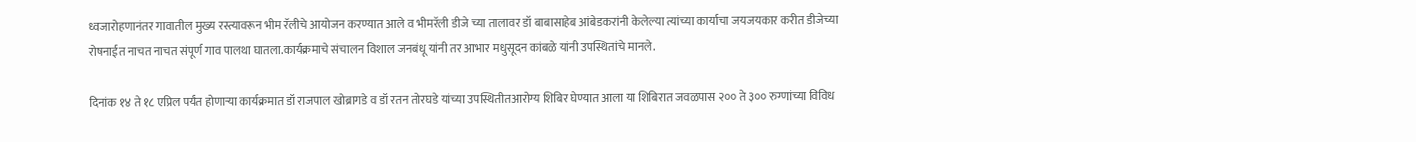ध्वजारोहणानंतर गावातील मुख्य रस्त्यावरून भीम रॅलीचे आयोजन करण्यात आले व भीमरॅली डीजे च्या तालावर डॉ बाबासाहेब आंबेडकरांनी केलेल्या त्यांच्या कार्याचा जयजयकार करीत डीजेच्या रोषनाईत नाचत नाचत संपूर्ण गाव पालथा घातला.कार्यक्रमाचे संचालन विशाल जनबंधू यांनी तर आभार मधुसूदन कांबळे यांनी उपस्थितांचे मानले.

दिनांक १४ ते १८ एप्रिल पर्यंत होणाऱ्या कार्यक्रमात डॉ राजपाल खोब्रागडे व डॉ रतन तोरघडे यांच्या उपस्थितीतआरोग्य शिबिर घेण्यात आला या शिबिरात जवळपास २०० ते ३०० रुग्णांच्या विविध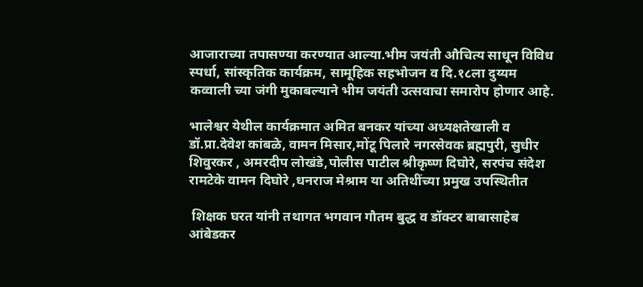आजाराच्या तपासण्या करण्यात आल्या.भीम जयंती औचित्य साधून विविध स्पर्धा, सांस्कृतिक कार्यक्रम, सामूहिक सहभोजन व दि.१८ला दुय्यम कव्वाली च्या जंगी मुकाबल्याने भीम जयंती उत्सवाचा समारोप होणार आहे.

भालेश्वर येथील कार्यक्रमात अमित बनकर यांच्या अध्यक्षतेखाली व डॉ.प्रा.देवेश कांबळे, वामन मिसार,मोंटू पिलारे नगरसेवक ब्रह्मपुरी, सुधीर शिवुरकर , अमरदीप लोखंडे,पोलीस पाटील श्रीकृष्ण दिघोरे, सरपंच संदेश रामटेके वामन दिघोरे ,धनराज मेश्राम या अतिथींच्या प्रमुख उपस्थितीत

 शिक्षक घरत यांनी तथागत भगवान गौतम बुद्ध व डॉक्टर बाबासाहेब आंबेडकर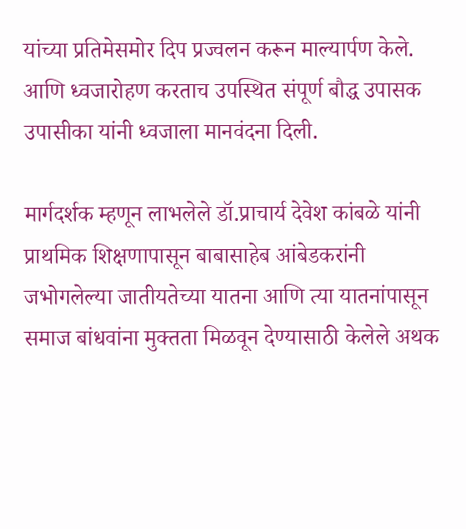यांच्या प्रतिमेसमोर दिप प्रज्वलन करून माल्यार्पण केले. आणि ध्वजारोहण करताच उपस्थित संपूर्ण बौद्ध उपासक उपासीका यांनी ध्वजाला मानवंदना दिली.

मार्गदर्शक म्हणून लाभलेले डॉ.प्राचार्य देवेश कांबळे यांनी प्राथमिक शिक्षणापासून बाबासाहेब आंबेडकरांनी जभोगलेल्या जातीयतेच्या यातना आणि त्या यातनांपासून समाज बांधवांना मुक्तता मिळवून देण्यासाठी केलेले अथक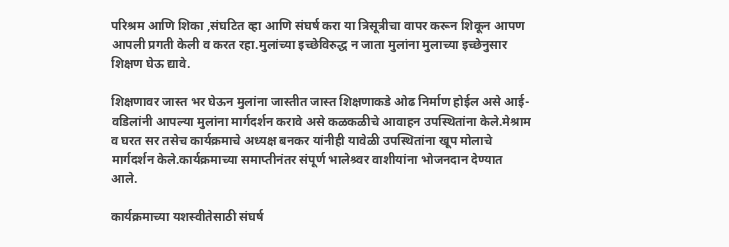परिश्रम आणि शिका ,संघटित व्हा आणि संघर्ष करा या त्रिसूत्रीचा वापर करून शिकून आपण आपली प्रगती केली व करत रहा.मुलांच्या इच्छेविरुद्ध न जाता मुलांना मुलाच्या इच्छेनुसार शिक्षण घेऊ द्यावे.

शिक्षणावर जास्त भर घेऊन मुलांना जास्तीत जास्त शिक्षणाकडे ओढ निर्माण होईल असे आई-वडिलांनी आपल्या मुलांना मार्गदर्शन करावे असे कळकळीचे आवाहन उपस्थितांना केले.मेश्राम व घरत सर तसेच कार्यक्रमाचे अध्यक्ष बनकर यांनीही यावेळी उपस्थितांना खूप मोलाचे मार्गदर्शन केले.कार्यक्रमाच्या समाप्तीनंतर संपूर्ण भालेश्र्वर वाशीयांना भोजनदान देण्यात आले.

कार्यक्रमाच्या यशस्वीतेसाठी संघर्ष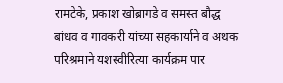रामटेके, प्रकाश खोब्रागडे व समस्त बौद्ध बांधव व गावकरी यांच्या सहकार्याने व अथक परिश्रमाने यशस्वीरित्या कार्यक्रम पार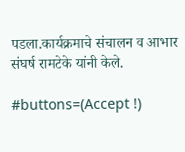पडला.कार्यक्रमाचे संचालन व आभार संघर्ष रामटेके यांनी केले.

#buttons=(Accept !)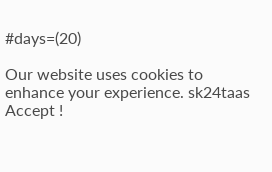#days=(20)

Our website uses cookies to enhance your experience. sk24taas
Accept !